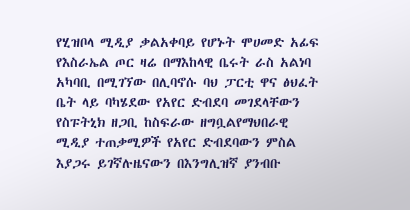የሂዝቦላ ሚዲያ ቃልአቀባይ የሆኑት ሞሀመድ አፊፍ የእስራኤል ጦር ዛሬ በማእከላዊ ቤሩት ራስ አልነባ አካባቢ በሚገኘው በሊባኖሱ ባህ ፓርቲ ዋና ፅህፈት ቤት ላይ ባካሄደው የአየር ድብደባ መገደላቸውን የስፑትኒክ ዘጋቢ ከስፍራው ዘግቧልየማህበራዊ ሚዲያ ተጠቃሚዎች የአየር ድብደባውን ምስል እያጋሩ ይገኛሉዜናውን በእንግሊዝኛ ያንብቡ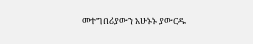መተግበሪያውን አሁኑኑ ያውርዱ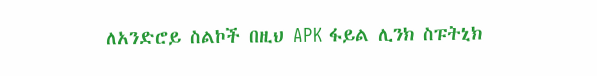ለአንድሮይ ስልኮች በዚህ APK ፋይል ሊንክ ስፑትኒክ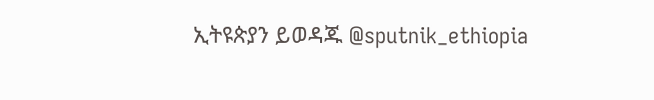ኢትዩጵያን ይወዳጁ @sputnik_ethiopia